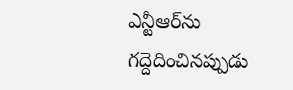ఎన్టీఆర్‌ను గద్దెదించినప్పుడు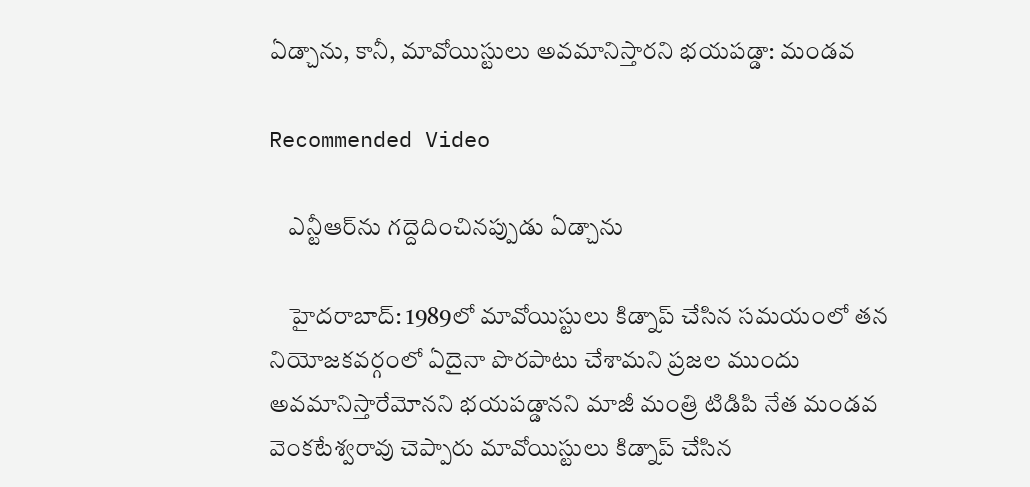ఏడ్చాను, కానీ, మావోయిస్టులు అవమానిస్తారని భయపడ్డా: మండవ

Recommended Video

    ఎన్టీఆర్‌ను గద్దెదించినప్పుడు ఏడ్చాను

    హైదరాబాద్: 1989లో మావోయిస్టులు కిడ్నాప్ చేసిన సమయంలో తన నియోజకవర్గంలో ఏదైనా పొరపాటు చేశామని ప్రజల ముందు అవమానిస్తారేమోనని భయపడ్డానని మాజీ మంత్రి టిడిపి నేత మండవ వెంకటేశ్వ‌రావు చెప్పారు మావోయిస్టులు కిడ్నాప్ చేసిన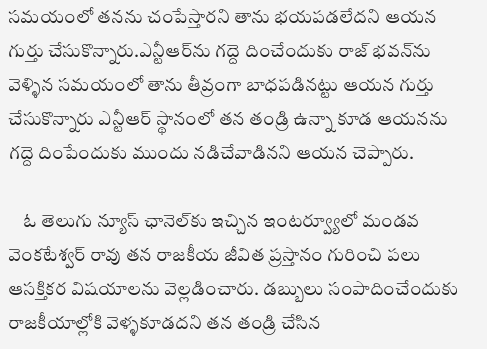సమయంలో తనను చంపేస్తారని తాను భయపడలేదని ఆయన గుర్తు చేసుకొన్నారు.ఎన్టీఆర్‌ను గద్దె దించేందుకు రాజ్ భవన్‌ను వెళ్ళిన సమయంలో తాను తీవ్రంగా బాధపడినట్టు ఆయన గుర్తు చేసుకొన్నారు ఎన్టీఆర్ స్థానంలో తన తండ్రి ఉన్నా కూడ ఆయనను గద్దె దింపేందుకు ముందు నడిచేవాడినని ఆయన చెప్పారు.

    ఓ తెలుగు న్యూస్ ఛానెల్‌కు ఇచ్చిన ఇంటర్వ్యూలో మండవ వెంకటేశ్వర్ రావు తన రాజకీయ జీవిత ప్రస్తానం గురించి పలు ఆసక్తికర విషయాలను వెల్లడించారు. డబ్బులు సంపాదించేందుకు రాజకీయాల్లోకి వెళ్ళకూడదని తన తండ్రి చేసిన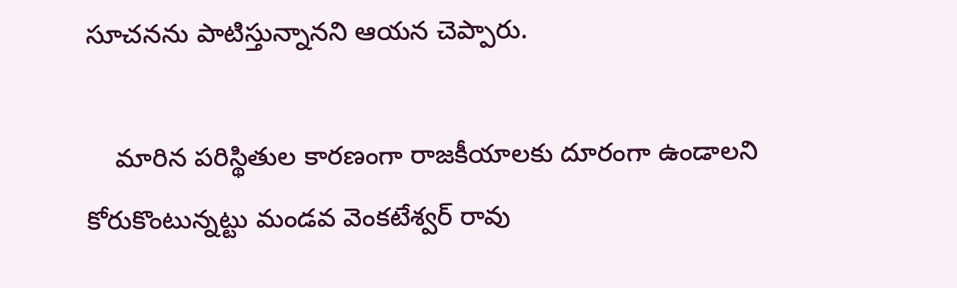సూచనను పాటిస్తున్నానని ఆయన చెప్పారు.

    మారిన పరిస్థితుల కారణంగా రాజకీయాలకు దూరంగా ఉండాలని కోరుకొంటున్నట్టు మండవ వెంకటేశ్వర్ రావు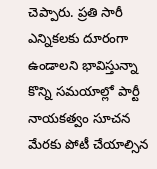చెప్పారు. ప్రతి సారీ ఎన్నికలకు దూరంగా ఉండాలని భావిస్తున్నా కొన్ని సమయాల్లో పార్టీ నాయకత్వం సూచన మేరకు పోటీ చేయాల్సిన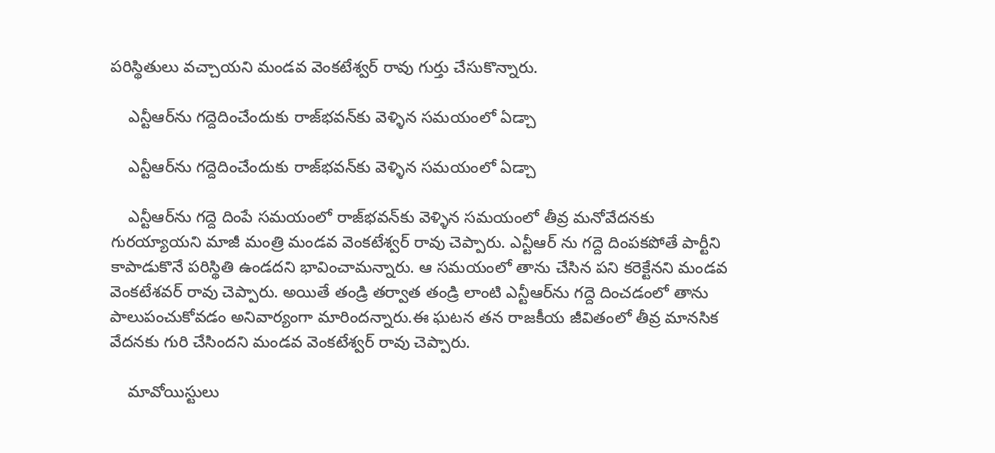పరిస్థితులు వచ్చాయని మండవ వెంకటేశ్వర్ రావు గుర్తు చేసుకొన్నారు.

    ఎన్టీఆర్‌ను గద్దెదించేందుకు రాజ్‌భవన్‌కు వెళ్ళిన సమయంలో ఏడ్చా

    ఎన్టీఆర్‌ను గద్దెదించేందుకు రాజ్‌భవన్‌కు వెళ్ళిన సమయంలో ఏడ్చా

    ఎన్టీఆర్‌ను గద్దె దింపే సమయంలో రాజ్‌భవన్‌కు వెళ్ళిన సమయంలో తీవ్ర మనోవేదనకు గురయ్యాయని మాజీ మంత్రి మండవ వెంకటేశ్వర్ రావు చెప్పారు. ఎన్టీఆర్ ను గద్దె దింపకపోతే పార్టీని కాపాడుకొనే పరిస్థితి ఉండదని భావించామన్నారు. ఆ సమయంలో తాను చేసిన పని కరెక్టేనని మండవ వెంకటేశవర్ రావు చెప్పారు. అయితే తండ్రి తర్వాత తండ్రి లాంటి ఎన్టీఆర్‌ను గద్దె దించడంలో తాను పాలుపంచుకోవడం అనివార్యంగా మారిందన్నారు.ఈ ఘటన తన రాజకీయ జీవితంలో తీవ్ర మానసిక వేదనకు గురి చేసిందని మండవ వెంకటేశ్వర్ రావు చెప్పారు.

    మావోయిస్టులు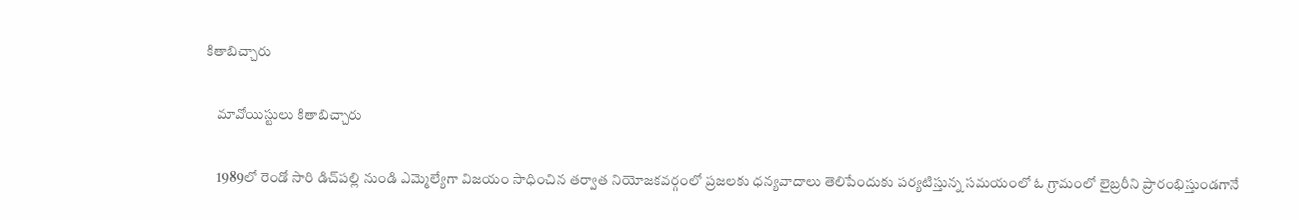కితాబిచ్చారు

    మావోయిస్టులు కితాబిచ్చారు

    1989లో రెండో సారి డిచ్‌పల్లి నుండి ఎమ్మెల్యేగా విజయం సాధించిన తర్వాత నియోజకవర్గంలో ప్రజలకు ధన్యవాదాలు తెలిపేందుకు పర్యటిస్తున్న సమయంలో ఓ గ్రామంలో లైబ్రరీని ప్రారంభిస్తుండగానే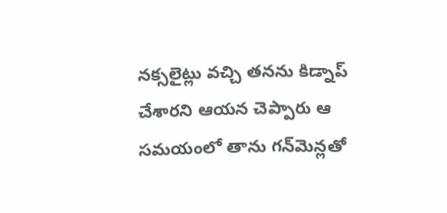నక్సలైట్లు వచ్చి తనను కిడ్నాప్ చేశారని ఆయన చెప్పారు ఆ సమయంలో తాను గన్‌మెన్లతో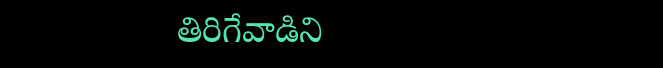తిరిగేవాడిని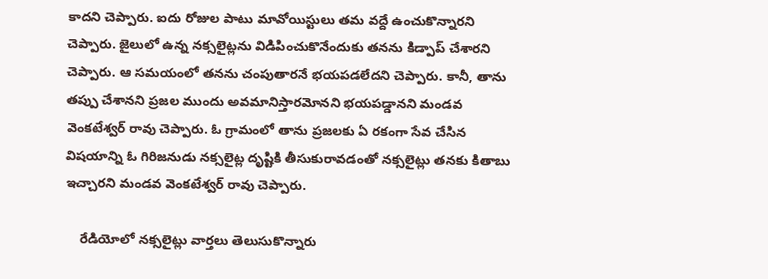కాదని చెప్పారు. ఐదు రోజుల పాటు మావోయిస్టులు తమ వద్దే ఉంచుకొన్నారని చెప్పారు. జైలులో ఉన్న నక్సలైట్లను విడిపించుకొనేందుకు తనను కిడ్పాప్ చేశారని చెప్పారు. ఆ సమయంలో తనను చంపుతారనే భయపడలేదని చెప్పారు. కానీ, తాను తప్పు చేశానని ప్రజల ముందు అవమానిస్తారమోనని భయపడ్డానని మండవ వెంకటేశ్వర్ రావు చెప్పారు. ఓ గ్రామంలో తాను ప్రజలకు ఏ రకంగా సేవ చేసిన విషయాన్ని ఓ గిరిజనుడు నక్సలైట్ల దృష్టికి తీసుకురావడంతో నక్సలైట్లు తనకు కితాబు ఇచ్చారని మండవ వెంకటేశ్వర్ రావు చెప్పారు.

    రేడియోలో నక్సలైట్లు వార్తలు తెలుసుకొన్నారు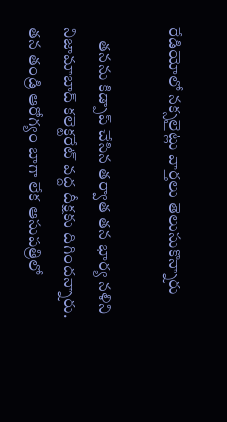రేడియోలో నక్సలైట్లు వార్తలు తెలుసుకొన్నారు

    తనను కిడ్పాప్ చేసిన తర్వాత తన భార్య నళిని నిజామాబాద్ కలెక్టరేట్ వద్ద దీక్షకు దిగిందన్నారు. తన తండ్రి ఆరోగ్యం బాగా లేక ఆసుపత్రిలో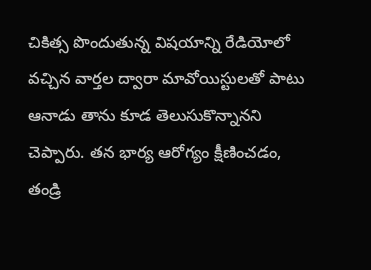చికిత్స పొందుతున్న విషయాన్ని రేడియోలో వచ్చిన వార్తల ద్వారా మావోయిస్టులతో పాటు ఆనాడు తాను కూడ తెలుసుకొన్నానని చెప్పారు. తన భార్య ఆరోగ్యం క్షీణించడం, తండ్రి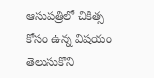ఆసుపత్రిలో చికిత్స కోసం ఉన్న విషయం తెలుసుకొని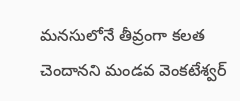మనసులోనే తీవ్రంగా కలత చెందానని మండవ వెంకటేశ్వర్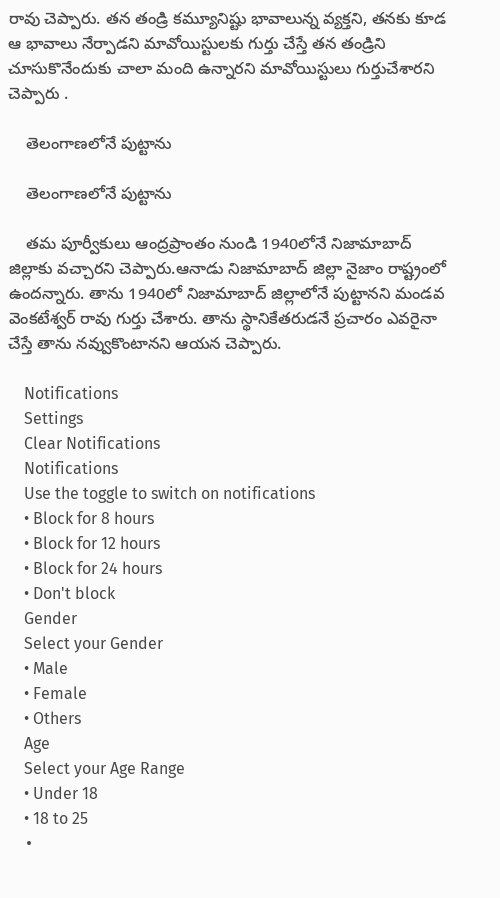రావు చెప్పారు. తన తండ్రి కమ్యూనిష్టు భావాలున్న వ్యక్తని, తనకు కూడ ఆ భావాలు నేర్పాడని మావోయిస్టులకు గుర్తు చేస్తే తన తండ్రిని చూసుకొనేందుకు చాలా మంది ఉన్నారని మావోయిస్టులు గుర్తుచేశారని చెప్పారు .

    తెలంగాణలోనే పుట్టాను

    తెలంగాణలోనే పుట్టాను

    తమ పూర్వీకులు ఆంద్రప్రాంతం నుండి 1940లోనే నిజామాబాద్ జిల్లాకు వచ్చారని చెప్పారు.ఆనాడు నిజామాబాద్ జిల్లా నైజాం రాష్ట్రంలో ఉందన్నారు. తాను 1940లో నిజామాబాద్ జిల్లాలోనే పుట్టానని మండవ వెంకటేశ్వర్ రావు గుర్తు చేశారు. తాను స్థానికేతరుడనే ప్రచారం ఎవరైనా చేస్తే తాను నవ్వుకొంటానని ఆయన చెప్పారు.

    Notifications
    Settings
    Clear Notifications
    Notifications
    Use the toggle to switch on notifications
    • Block for 8 hours
    • Block for 12 hours
    • Block for 24 hours
    • Don't block
    Gender
    Select your Gender
    • Male
    • Female
    • Others
    Age
    Select your Age Range
    • Under 18
    • 18 to 25
    •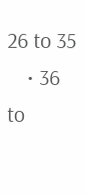26 to 35
    • 36 to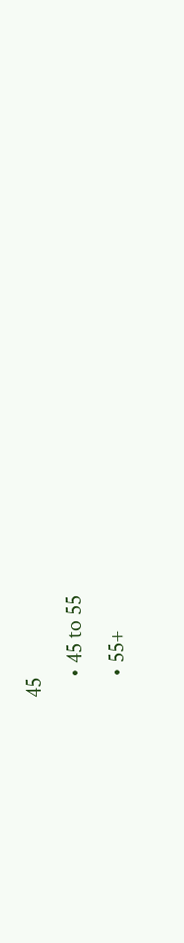45
    • 45 to 55
    • 55+